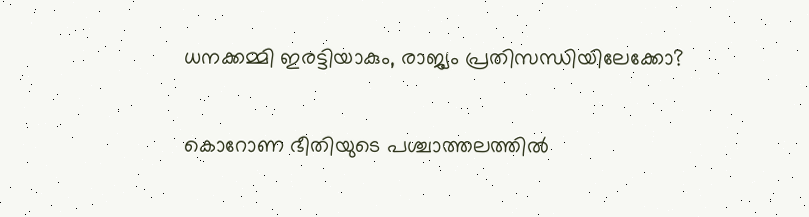ധനക്കമ്മി ഇരട്ടിയാകും, രാജ്യം പ്രതിസന്ധിയിലേക്കോ?

കൊറോണ ഭീതിയുടെ പശ്ചാത്തലത്തില്‍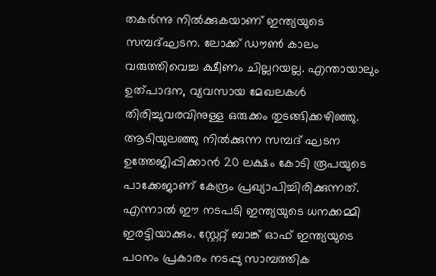തകര്‍ന്നു നില്‍ക്കുകയാണ് ഇന്ത്യയുടെ സമ്പദ്ഘടന. ലോക്ക് ഡൗണ്‍ കാലം വരുത്തിവെച്ച ക്ഷീണം ചില്ലറയല്ല. എന്തായാലും ഉത്പാദന, വ്യവസായ മേഖലകള്‍ തിരിച്ചുവരവിനുള്ള ഒരുക്കം തുടങ്ങിക്കഴിഞ്ഞു. ആടിയുലഞ്ഞു നില്‍ക്കുന്ന സമ്പദ് ഘടന ഉത്തേജിപ്പിക്കാന്‍ 20 ലക്ഷം കോടി രൂപയുടെ പാക്കേജാണ് കേന്ദ്രം പ്രഖ്യാപിച്ചിരിക്കുന്നത്. എന്നാല്‍ ഈ നടപടി ഇന്ത്യയുടെ ധനക്കമ്മി ഇരട്ടിയാക്കും. സ്റ്റേറ്റ് ബാങ്ക് ഓഫ് ഇന്ത്യയുടെ പഠനം പ്രകാരം നടപ്പു സാമ്പത്തിക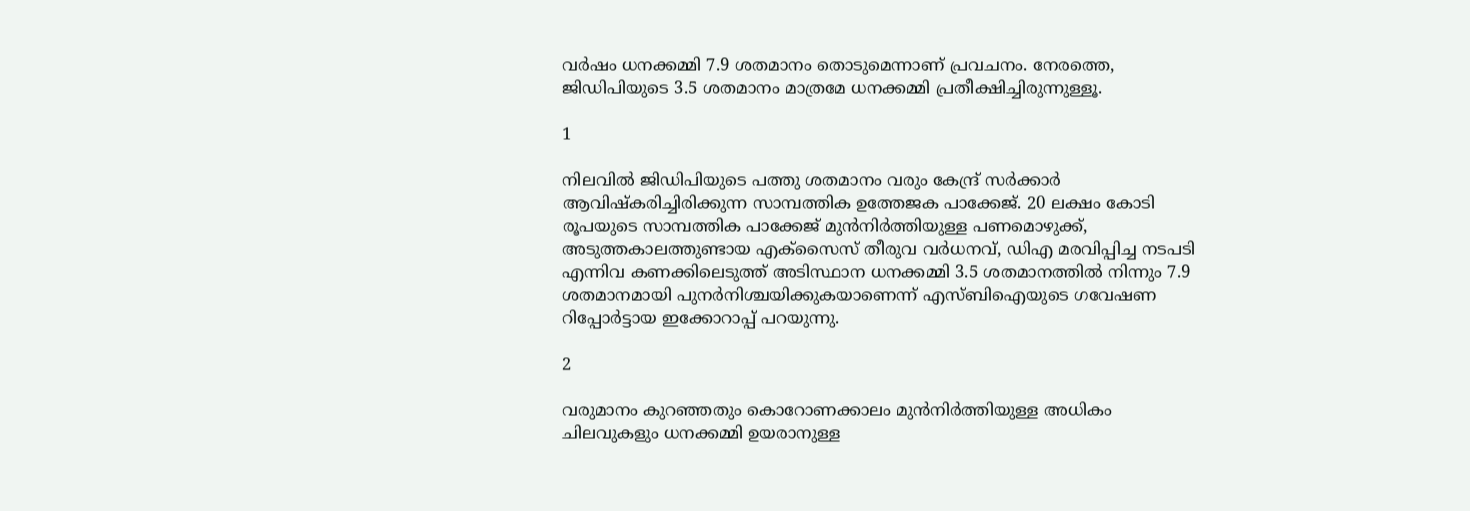വര്‍ഷം ധനക്കമ്മി 7.9 ശതമാനം തൊടുമെന്നാണ് പ്രവചനം. നേരത്തെ, ജിഡിപിയുടെ 3.5 ശതമാനം മാത്രമേ ധനക്കമ്മി പ്രതീക്ഷിച്ചിരുന്നുള്ളൂ.

1

നിലവില്‍ ജിഡിപിയുടെ പത്തു ശതമാനം വരും കേന്ദ്ര് സര്‍ക്കാര്‍ ആവിഷ്‌കരിച്ചിരിക്കുന്ന സാമ്പത്തിക ഉത്തേജക പാക്കേജ്. 20 ലക്ഷം കോടി രൂപയുടെ സാമ്പത്തിക പാക്കേജ് മുന്‍നിര്‍ത്തിയുള്ള പണമൊഴുക്ക്, അടുത്തകാലത്തുണ്ടായ എക്‌സൈസ് തീരുവ വര്‍ധനവ്, ഡിഎ മരവിപ്പിച്ച നടപടി എന്നിവ കണക്കിലെടുത്ത് അടിസ്ഥാന ധനക്കമ്മി 3.5 ശതമാനത്തില്‍ നിന്നും 7.9 ശതമാനമായി പുനര്‍നിശ്ചയിക്കുകയാണെന്ന് എസ്ബിഐയുടെ ഗവേഷണ റിപ്പോര്‍ട്ടായ ഇക്കോറാപ്പ് പറയുന്നു.

2

വരുമാനം കുറഞ്ഞതും കൊറോണക്കാലം മുന്‍നിര്‍ത്തിയുള്ള അധികം ചിലവുകളും ധനക്കമ്മി ഉയരാനുള്ള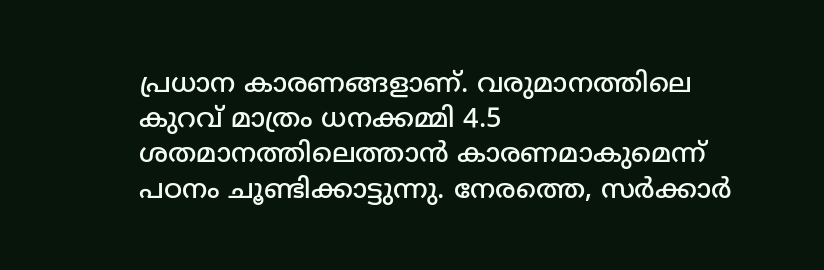പ്രധാന കാരണങ്ങളാണ്. വരുമാനത്തിലെ കുറവ് മാത്രം ധനക്കമ്മി 4.5 ശതമാനത്തിലെത്താന്‍ കാരണമാകുമെന്ന് പഠനം ചൂണ്ടിക്കാട്ടുന്നു. നേരത്തെ, സര്‍ക്കാര്‍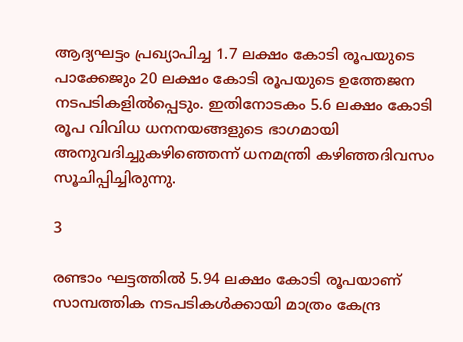ആദ്യഘട്ടം പ്രഖ്യാപിച്ച 1.7 ലക്ഷം കോടി രൂപയുടെ പാക്കേജും 20 ലക്ഷം കോടി രൂപയുടെ ഉത്തേജന നടപടികളില്‍പ്പെടും. ഇതിനോടകം 5.6 ലക്ഷം കോടി രൂപ വിവിധ ധനനയങ്ങളുടെ ഭാഗമായി അനുവദിച്ചുകഴിഞ്ഞെന്ന് ധനമന്ത്രി കഴിഞ്ഞദിവസം സൂചിപ്പിച്ചിരുന്നു.

3

രണ്ടാം ഘട്ടത്തില്‍ 5.94 ലക്ഷം കോടി രൂപയാണ് സാമ്പത്തിക നടപടികള്‍ക്കായി മാത്രം കേന്ദ്ര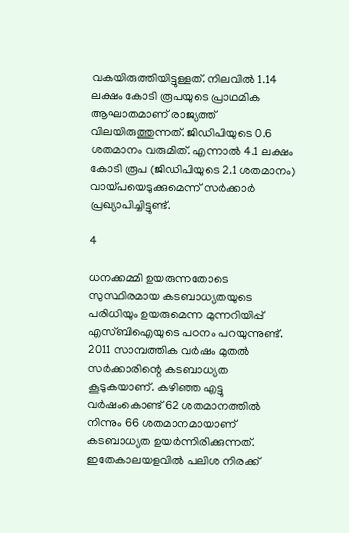വകയിരുത്തിയിട്ടുള്ളത്. നിലവില്‍ 1.14 ലക്ഷം കോടി രൂപയുടെ പ്രാഥമിക ആഘാതമാണ് രാജ്യത്ത് വിലയിരുത്തുന്നത്. ജിഡിപിയുടെ 0.6 ശതമാനം വരുമിത്. എന്നാല്‍ 4.1 ലക്ഷം കോടി രൂപ (ജിഡിപിയുടെ 2.1 ശതമാനം) വായ്പയെടുക്കുമെന്ന് സര്‍ക്കാര്‍ പ്രഖ്യാപിച്ചിട്ടുണ്ട്.

4

ധനക്കമ്മി ഉയരുന്നതോടെ സുസ്ഥിരമായ കടബാധ്യതയുടെ പരിധിയും ഉയരുമെന്ന മുന്നറിയിപ്പ് എസ്ബിഐയുടെ പഠനം പറയുന്നുണ്ട്. 2011 സാമ്പത്തിക വര്‍ഷം മുതല്‍ സര്‍ക്കാരിന്റെ കടബാധ്യത കൂടുകയാണ്. കഴിഞ്ഞ എട്ടു വര്‍ഷംകൊണ്ട് 62 ശതമാനത്തില്‍ നിന്നും 66 ശതമാനമായാണ് കടബാധ്യത ഉയര്‍ന്നിരിക്കുന്നത്. ഇതേകാലയളവില്‍ പലിശ നിരക്ക്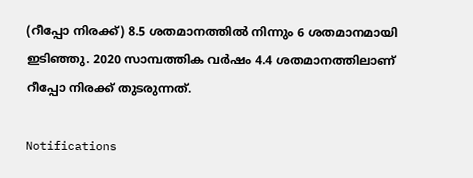(റീപ്പോ നിരക്ക്) 8.5 ശതമാനത്തില്‍ നിന്നും 6 ശതമാനമായി ഇടിഞ്ഞു. 2020 സാമ്പത്തിക വര്‍ഷം 4.4 ശതമാനത്തിലാണ് റീപ്പോ നിരക്ക് തുടരുന്നത്.

Notifications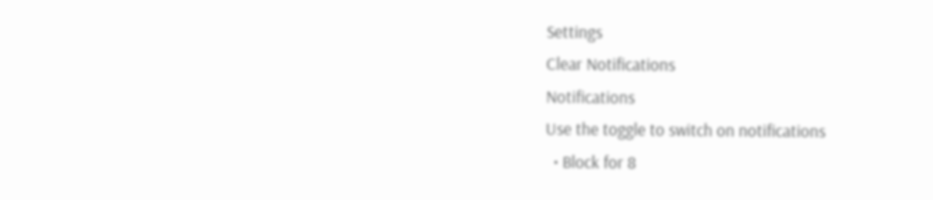Settings
Clear Notifications
Notifications
Use the toggle to switch on notifications
  • Block for 8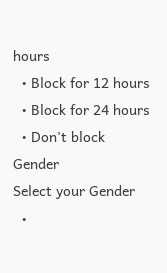hours
  • Block for 12 hours
  • Block for 24 hours
  • Don't block
Gender
Select your Gender
  •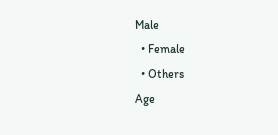Male
  • Female
  • Others
Age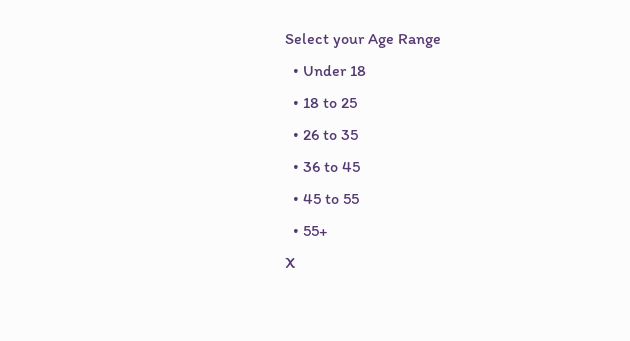Select your Age Range
  • Under 18
  • 18 to 25
  • 26 to 35
  • 36 to 45
  • 45 to 55
  • 55+
X